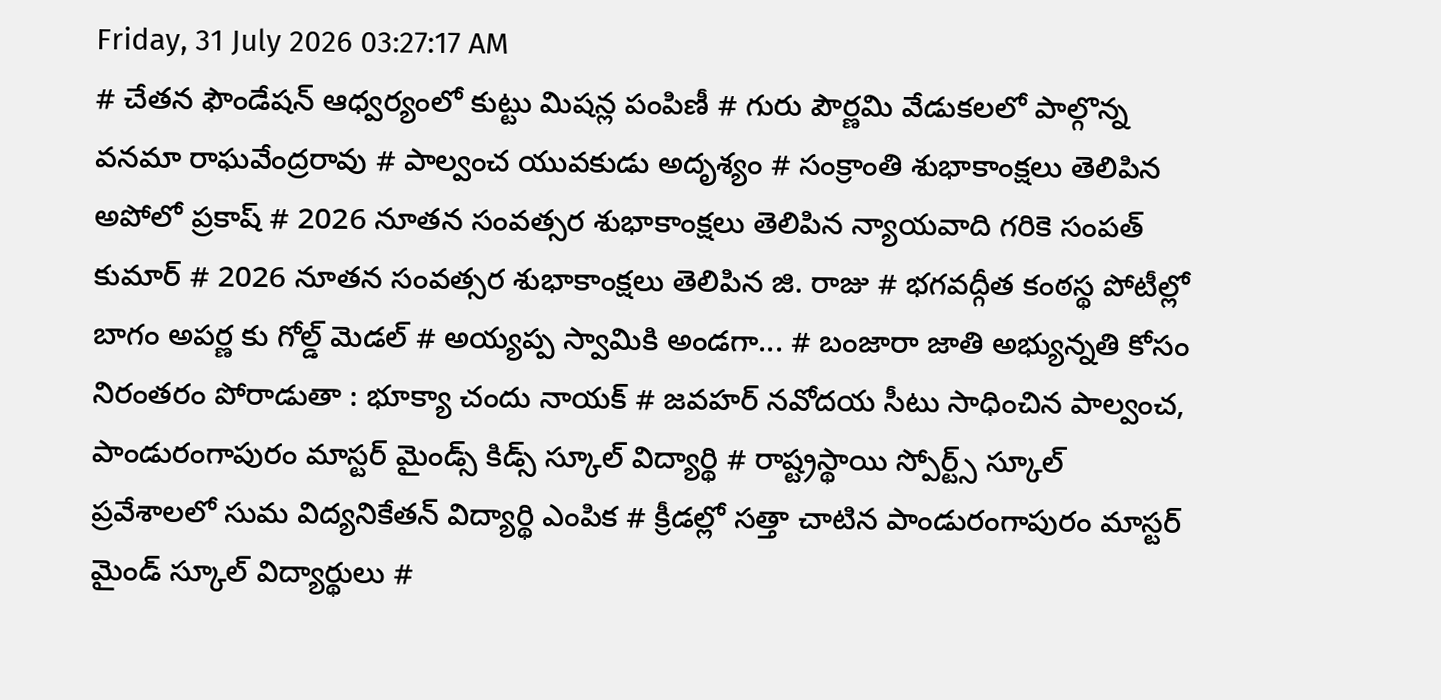Friday, 31 July 2026 03:27:17 AM
# చేతన ఫౌండేషన్ ఆధ్వర్యంలో కుట్టు మిషన్ల పంపిణీ # గురు పౌర్ణమి వేడుకలలో పాల్గొన్న వనమా రాఘవేంద్రరావు # పాల్వంచ యువకుడు అదృశ్యం # సంక్రాంతి శుభాకాంక్షలు తెలిపిన అపోలో ప్రకాష్ # 2026 నూతన సంవత్సర శుభాకాంక్షలు తెలిపిన న్యాయవాది గరికె సంపత్ కుమార్ # 2026 నూతన సంవత్సర శుభాకాంక్షలు తెలిపిన జి. రాజు # భగవద్గీత కంఠస్థ పోటీల్లో బాగం అపర్ణ కు గోల్డ్ మెడల్ # అయ్యప్ప స్వామికి అండగా... # బంజారా జాతి అభ్యున్నతి కోసం నిరంతరం పోరాడుతా : భూక్యా చందు నాయక్ # జవహర్ నవోదయ సీటు సాధించిన పాల్వంచ, పాండురంగాపురం మాస్టర్ మైండ్స్ కిడ్స్ స్కూల్ విద్యార్థి # రాష్ట్రస్థాయి స్పోర్ట్స్ స్కూల్ ప్రవేశాలలో సుమ విద్యనికేతన్ విద్యార్థి ఎంపిక # క్రీడల్లో సత్తా చాటిన పాండురంగాపురం మాస్టర్ మైండ్ స్కూల్ విద్యార్థులు #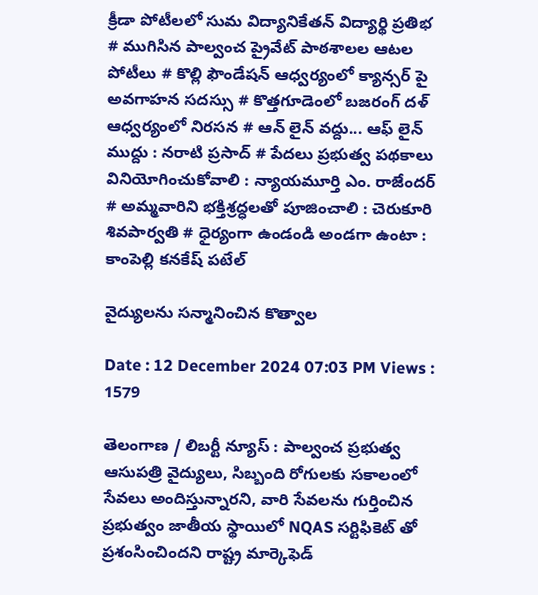క్రీడా పోటీలలో సుమ విద్యానికేతన్ విద్యార్థి ప్రతిభ # ముగిసిన పాల్వంచ ప్రైవేట్ పాఠశాలల ఆటల పోటీలు # కొల్లి ఫౌండేషన్ ఆధ్వర్యంలో క్యాన్సర్ పై అవగాహన సదస్సు # కొత్తగూడెంలో బజరంగ్ దళ్ ఆధ్వర్యంలో నిరసన # ఆన్ లైన్ వద్దు... ఆఫ్ లైన్ ముద్దు : నరాటి ప్రసాద్ # పేదలు ప్రభుత్వ పథకాలు వినియోగించుకోవాలి : న్యాయమూర్తి ఎం. రాజేందర్ # అమ్మవారిని భక్తిశ్రద్ధలతో పూజించాలి : చెరుకూరి శివపార్వతి # ధైర్యంగా ఉండండి అండగా ఉంటా : కాంపెల్లి కనకేష్ పటేల్

వైద్యులను సన్మానించిన కొత్వాల

Date : 12 December 2024 07:03 PM Views : 1579

తెలంగాణ / లిబర్టీ న్యూస్ : పాల్వంచ ప్రభుత్వ ఆసుపత్రి వైద్యులు, సిబ్బంది రోగులకు సకాలంలో సేవలు అందిస్తున్నారని, వారి సేవలను గుర్తించిన ప్రభుత్వం జాతీయ స్థాయిలో NQAS సర్టిఫికెట్ తో ప్రశంసించిందని రాష్ట్ర మార్కెఫెడ్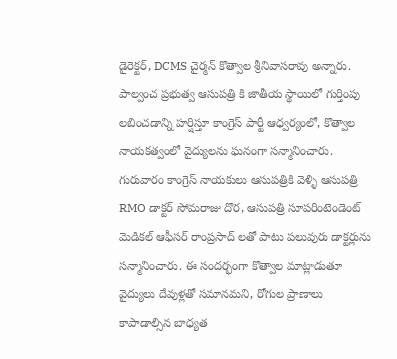డైరెక్టర్, DCMS చైర్మన్ కొత్వాల శ్రీనివాసరావు అన్నారు. పాల్వంచ ప్రభుత్వ ఆసుపత్రి కి జాతీయ స్థాయిలో గుర్తింపు లబించడాన్ని హర్షిస్తూ కాంగ్రెస్ పార్టీ ఆధ్వర్యంలో, కొత్వాల నాయకత్వంలో వైద్యులను ఘనంగా సన్మానించారు. గురువారం కాంగ్రెస్ నాయకులు ఆసుపత్రికి వెళ్ళి ఆసుపత్రి RMO డాక్టర్ సోమరాజు దొర, ఆసుపత్రి సూపరింటెండెంట్ మెడికల్ ఆఫీసర్ రాంప్రసాద్ లతో పాటు పలువురు డాక్టర్లును సన్మానించారు. ఈ సందర్భంగా కొత్వాల మాట్లాడుతూ వైద్యులు దేవుళ్లతో సమానమని, రోగుల ప్రాణాలు కాపాడాల్సిన బాధ్యత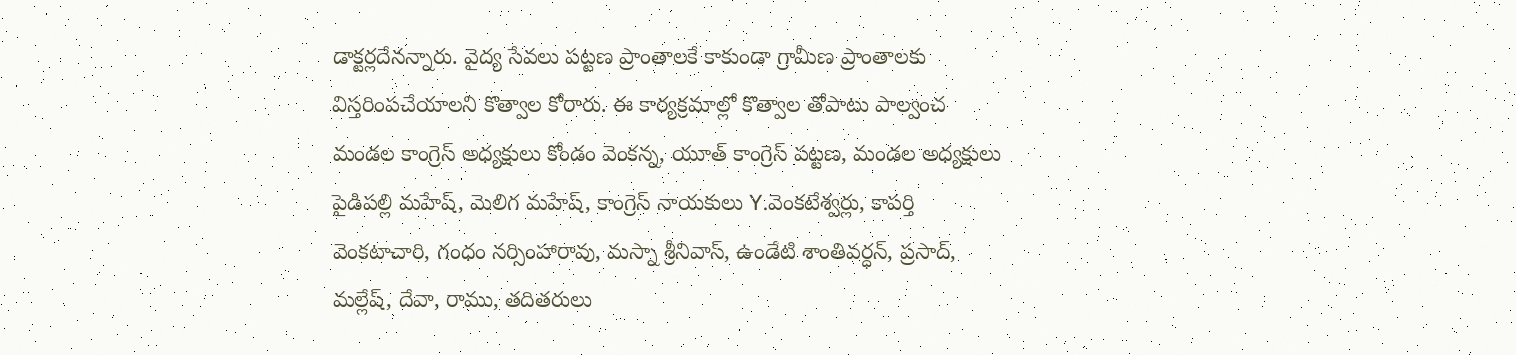డాక్టర్లదేనన్నారు. వైద్య సేవలు పట్టణ ప్రాంతాలకే కాకుండా గ్రామీణ ప్రాంతాలకు విస్తరింపచేయాలని కొత్వాల కోరారు. ఈ కార్యక్రమాల్లో కొత్వాల తోపాటు పాల్వంచ మండల కాంగ్రెస్ అధ్యక్షులు కోండం వెంకన్న, యూత్ కాంగ్రెస్ పట్టణ, మండల అధ్యక్షులు పైడిపల్లి మహేష్, మెలిగ మహేష్, కాంగ్రెస్ నాయకులు Y.వెంకటేశ్వర్లు, కాపర్తి వెంకటాచారి, గంధం నర్సింహారావు, మస్నా శ్రీనివాస్, ఉండేటి శాంతివర్ధన్, ప్రసాద్, మల్లేష్, దేవా, రాము, తదితరులు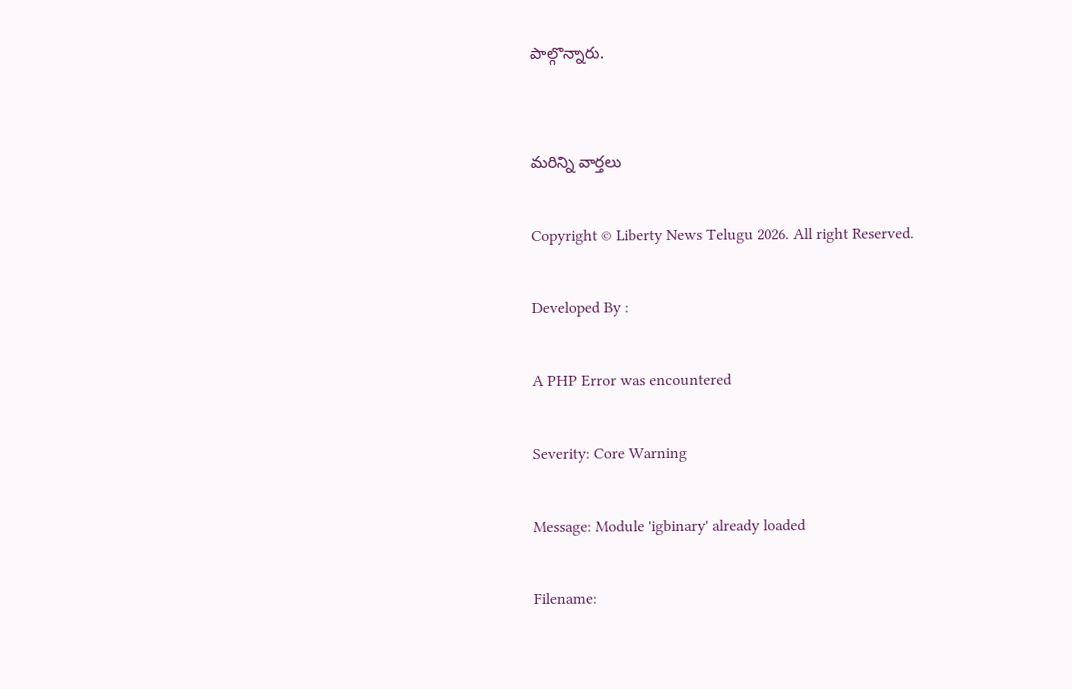పాల్గొన్నారు.


మరిన్ని వార్తలు

Copyright © Liberty News Telugu 2026. All right Reserved.

Developed By :

A PHP Error was encountered

Severity: Core Warning

Message: Module 'igbinary' already loaded

Filename: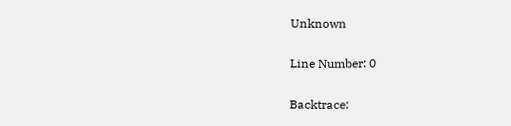Unknown

Line Number: 0

Backtrace: